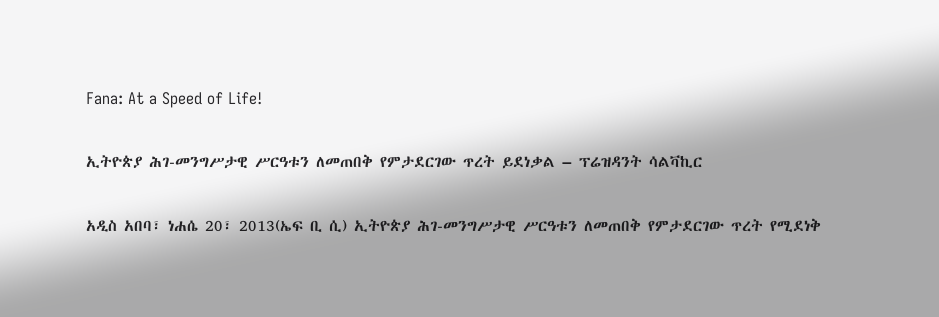Fana: At a Speed of Life!

ኢትዮጵያ ሕገ-መንግሥታዊ ሥርዓቱን ለመጠበቅ የምታደርገው ጥረት ይደነቃል – ፕሬዝዳንት ሳልቫኪር

አዲስ አበባ፣ ነሐሴ 20፣ 2013(ኤፍ ቢ ሲ) ኢትዮጵያ ሕገ-መንግሥታዊ ሥርዓቱን ለመጠበቅ የምታደርገው ጥረት የሚደነቅ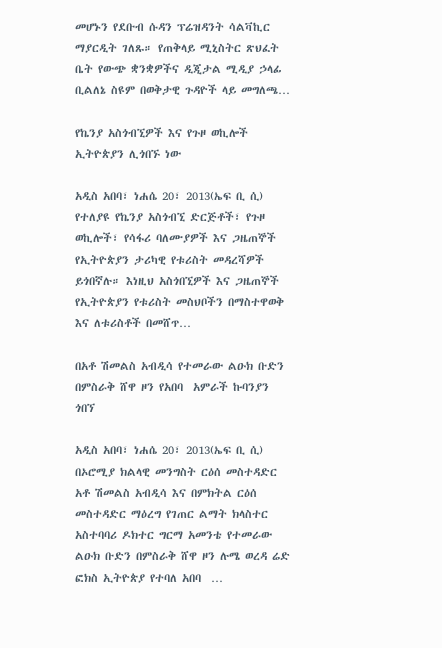መሆኑን የደቡብ ሱዳን ፕሬዝዳንት ሳልቫኪር ማያርዲት ገለጹ። የጠቅላይ ሚኒስትር ጽህፈት ቤት የውጭ ቋንቋዎችና ዲጂታል ሚዲያ ኃላፊ ቢልለኔ ስዩም በወቅታዊ ጉዳዮች ላይ መግለጫ…

የኬንያ አስጎብኚዎች እና የጉዞ ወኪሎች ኢትዮጵያን ሊጎበኙ ነው

አዲስ አበባ፣ ነሐሴ 20፣ 2013(ኤፍ ቢ ሲ) የተለያዩ የኬንያ አስጎብኚ ድርጅቶች፣ የጉዞ ወኪሎች፣ የሳፋሪ ባለሙያዎች እና ጋዜጠኞች የኢትዮጵያን ታሪካዊ የቱሪስት መዳረሻዎች ይጎበኛሉ። እነዚህ አስጎበኚዎች እና ጋዜጠኞች የኢትዮጵያን የቱሪስት መስህቦችን በማስተዋወቅ እና ለቱሪስቶች በመሸጥ…

በአቶ ሽመልስ አብዲሳ የተመራው ልዑክ ቡድን በምስራቅ ሸዋ ዞን የአበባ  አምራች ኩባንያን ጎበኘ

አዲስ አበባ፣ ነሐሴ 20፣ 2013(ኤፍ ቢ ሲ)  በኦሮሚያ ክልላዊ መንግስት ርዕሰ መስተዳድር  አቶ ሽመልስ አብዲሳ እና በምክትል ርዕሰ መስተዳድር ማዕረግ የገጠር ልማት ክላስተር አስተባባሪ ዶክተር ግርማ አመንቴ የተመራው ልዑክ ቡድን በምስራቅ ሸዋ ዞን ሉሜ ወረዳ ሬድ ፎክስ ኢትዮጵያ የተባለ አበባ  …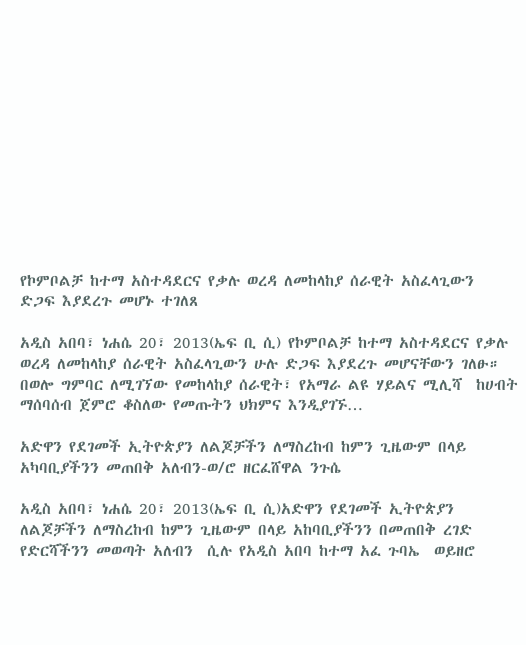የኮምቦልቻ ከተማ አስተዳደርና የቃሉ ወረዳ ለመከላከያ ሰራዊት አስፈላጊውን  ድጋፍ እያደረጉ መሆኑ ተገለጸ

አዲስ አበባ፣ ነሐሴ 20፣ 2013(ኤፍ ቢ ሲ) የኮምቦልቻ ከተማ አስተዳደርና የቃሉ ወረዳ ለመከላከያ ሰራዊት አስፈላጊውን ሁሉ ድጋፍ እያደረጉ መሆናቸውን ገለፁ። በወሎ ግምባር ለሚገኘው የመከላከያ ሰራዊት፣ የአማራ ልዩ ሃይልና ሚሊሻ  ከሀብት ማሰባሰብ ጀምሮ ቆስለው የመጡትን ህክምና እንዲያገኙ…

አድዋን የደገመች ኢትዮጵያን ለልጆቻችን ለማስረከብ ከምን ጊዜውም በላይ አካባቢያችንን መጠበቅ አለብን-ወ/ሮ ዘርፈሸዋል ንጉሴ

አዲስ አበባ፣ ነሐሴ 20፣ 2013(ኤፍ ቢ ሲ)አድዋን የደገመች ኢትዮጵያን ለልጆቻችን ለማስረከብ ከምን ጊዜውም በላይ አከባቢያችንን በመጠበቅ ረገድ የድርሻችንን መወጣት አለብን  ሲሉ የአዲስ አበባ ከተማ አፈ ጉባኤ  ወይዘሮ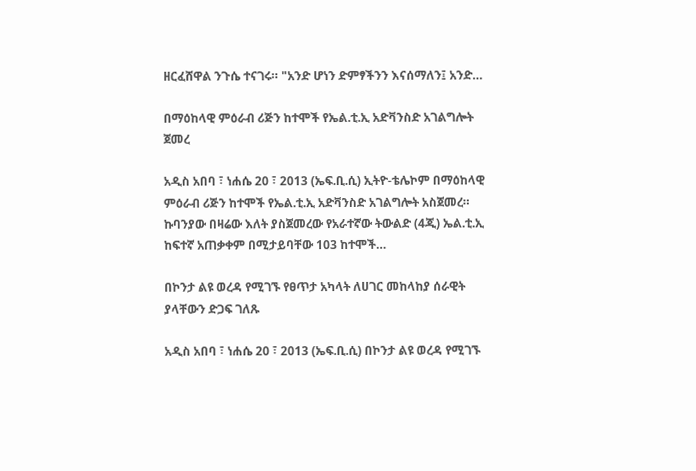ዘርፈሸዋል ንጉሴ ተናገሩ። "አንድ ሆነን ድምፃችንን እናሰማለን፤ አንድ…

በማዕከላዊ ምዕራብ ሪጅን ከተሞች የኤል.ቲ.ኢ አድቫንስድ አገልግሎት ጀመረ

አዲስ አበባ ፣ ነሐሴ 20 ፣ 2013 (ኤፍ.ቢ.ሲ) ኢትዮ-ቴሌኮም በማዕከላዊ ምዕራብ ሪጅን ከተሞች የኤል.ቲ.ኢ አድቫንስድ አገልግሎት አስጀመረ። ኩባንያው በዛሬው እለት ያስጀመረው የአራተኛው ትውልድ (4ጂ) ኤል.ቲ.ኢ ከፍተኛ አጠቃቀም በሚታይባቸው 103 ከተሞች…

በኮንታ ልዩ ወረዳ የሚገኙ የፀጥታ አካላት ለሀገር መከላከያ ሰራዊት ያላቸውን ድጋፍ ገለጹ

አዲስ አበባ ፣ ነሐሴ 20 ፣ 2013 (ኤፍ.ቢ.ሲ) በኮንታ ልዩ ወረዳ የሚገኙ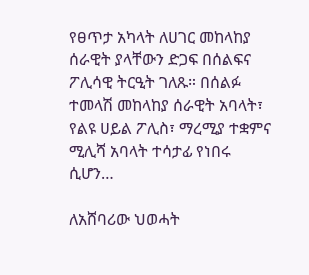የፀጥታ አካላት ለሀገር መከላከያ ሰራዊት ያላቸውን ድጋፍ በሰልፍና ፖሊሳዊ ትርዒት ገለጹ። በሰልፉ ተመላሽ መከላከያ ሰራዊት አባላት፣ የልዩ ሀይል ፖሊስ፣ ማረሚያ ተቋምና ሚሊሻ አባላት ተሳታፊ የነበሩ ሲሆን…

ለአሸባሪው ህወሓት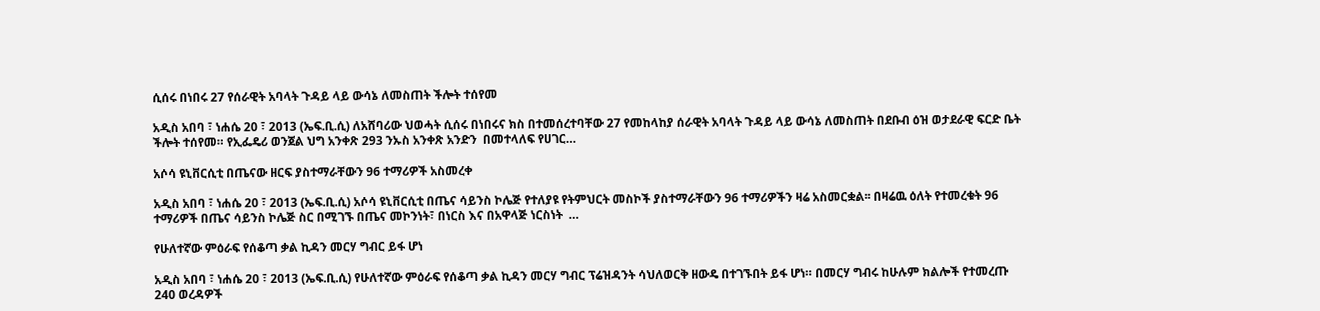ሲሰሩ በነበሩ 27 የሰራዊት አባላት ጉዳይ ላይ ውሳኔ ለመስጠት ችሎት ተሰየመ

አዲስ አበባ ፣ ነሐሴ 20 ፣ 2013 (ኤፍ.ቢ.ሲ) ለአሸባሪው ህወሓት ሲሰሩ በነበሩና ክስ በተመሰረተባቸው 27 የመከላከያ ሰራዊት አባላት ጉዳይ ላይ ውሳኔ ለመስጠት በደቡብ ዕዝ ወታደራዊ ፍርድ ቤት ችሎት ተሰየመ። የኢፌዴሪ ወንጀል ህግ አንቀጽ 293 ንኡስ አንቀጽ አንድን  በመተላለፍ የሀገር…

አሶሳ ዩኒቨርሲቲ በጤናው ዘርፍ ያስተማራቸውን 96 ተማሪዎች አስመረቀ

አዲስ አበባ ፣ ነሐሴ 20 ፣ 2013 (ኤፍ.ቢ.ሲ) አሶሳ ዩኒቨርሲቲ በጤና ሳይንስ ኮሌጅ የተለያዩ የትምህርት መስኮች ያስተማራቸውን 96 ተማሪዎችን ዛሬ አስመርቋል፡፡ በዛሬዉ ዕለት የተመረቁት 96 ተማሪዎች በጤና ሳይንስ ኮሌጅ ስር በሚገኙ በጤና መኮንነት፣ በነርስ እና በአዋላጅ ነርስነት  …

የሁለተኛው ምዕራፍ የሰቆጣ ቃል ኪዳን መርሃ ግብር ይፋ ሆነ

አዲስ አበባ ፣ ነሐሴ 20 ፣ 2013 (ኤፍ.ቢ.ሲ) የሁለተኛው ምዕራፍ የሰቆጣ ቃል ኪዳን መርሃ ግብር ፕሬዝዳንት ሳህለወርቅ ዘውዴ በተገኙበት ይፋ ሆነ። በመርሃ ግብሩ ከሁሉም ክልሎች የተመረጡ 240 ወረዳዎች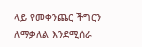ላይ የመቀንጨር ችግርን ለማቃለል እንደሚሰራ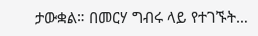ታውቋል። በመርሃ ግብሩ ላይ የተገኙት…